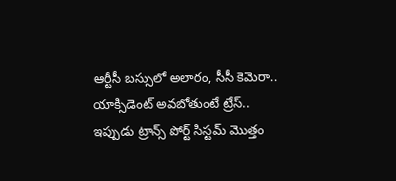ఆర్టీసీ బస్సులో అలారం, సీసీ కెమెరా.. యాక్సిడెంట్ అవబోతుంటే ట్రేస్..
ఇప్పుడు ట్రాన్స్ పోర్ట్ సిస్టమ్ మొత్తం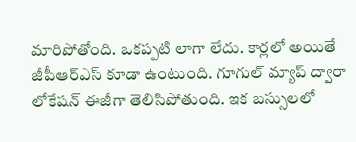మారిపోతోంది. ఒకప్పటి లాగా లేదు. కార్లలో అయితే జీపీఆర్ఎస్ కూడా ఉంటుంది. గూగుల్ మ్యాప్ ద్వారా లోకేషన్ ఈజీగా తెలిసిపోతుంది. ఇక బస్సులలో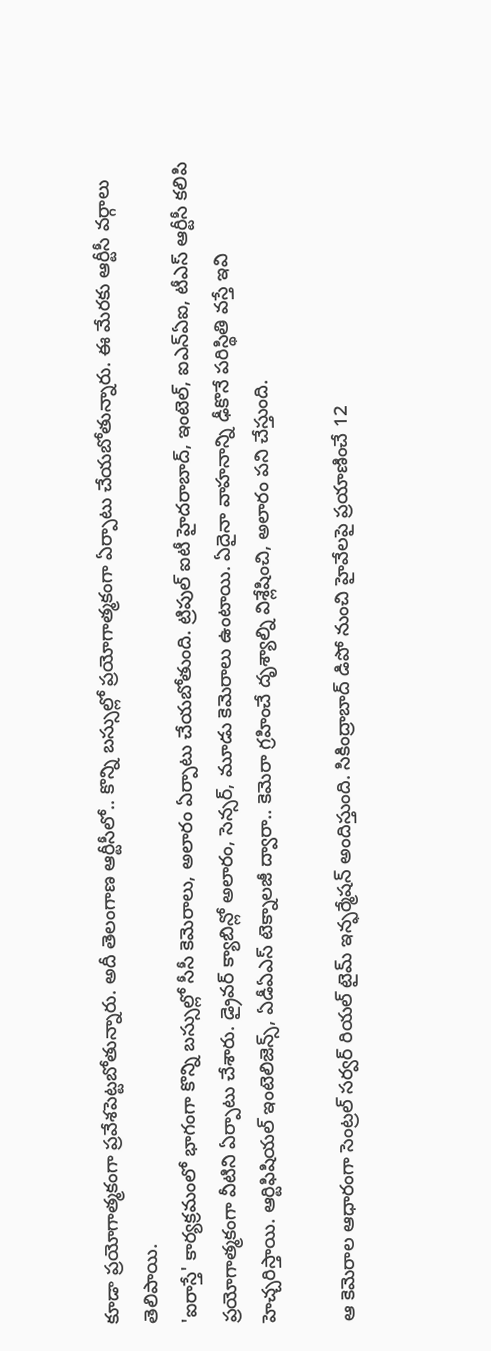కూడా ప్రయోగాత్మకంగా ప్రవేశపెట్టబోతున్నారు. అదీ తెలంగాణ ఆర్టీసీలో.. కొన్ని బస్సుల్లో ప్రయోగాత్మకంగా ఏర్పాటు చేయబోతున్నారు. ఈ మేరకు ఆర్టీసీ వర్గాలు తెలిపాయి.
'ఐరాస్తే' కార్యక్రమంలో భాగంగా కొన్ని బస్సుల్లో సీసీ కెమెరాలు, అలారం ఏర్పాటు చేయబోతుంది. ట్రిపుల్ ఐటీ హైదరాబాద్, ఇంటెల్, ఐఎన్ఏఐ, టీఎస్ ఆర్టీసీ కలిపి ప్రయోగాత్మకంగా వీటిని ఏర్పాటు చేశారు. డ్రైవర్ క్యాబిన్లో అలారం, సెన్సర్, మూడు కెమెరాలు ఉంటాయి. ఏదైనా వాహనాన్ని ఢీకొనే పరిస్థితి వస్తే ఇవి హెచ్చరిస్తాయి. ఆర్టిఫిషియల్ ఇంటెలిజెన్స్, ఏడీఏఎస్ టెక్నాలజీ ద్వారా.. కెమెరా గ్రహించే దృశ్యాల్ని విశ్లేషించి, అలారం పని చేస్తుంది.

ఆ కెమెరాల ఆధారంగా సెంట్రల్ సర్వర్ రియల్ టైమ్ ఇన్ఫర్మేషన్ అందిస్తుంది. సికింద్రాబాద్ డిపో నుంచి హైవేలపై ప్రయాణించే 12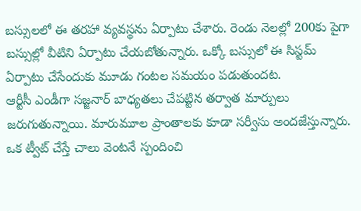బస్సులలో ఈ తరహా వ్యవస్థను ఏర్పాటు చేశారు. రెండు నెలల్లో 200కు పైగా బస్సుల్లో వీటిని ఏర్పాటు చేయబోతున్నారు. ఒక్కో బస్సులో ఈ సిస్టమ్ ఏర్పాటు చేసేందుకు మూడు గంటల సమయం పడుతుందట.
ఆర్టీసీ ఎండీగా సజ్జనార్ బాధ్యతలు చేపట్టిన తర్వాత మార్పులు జరుగుతున్నాయి. మారుమూల ప్రాంతాలకు కూడా సర్వీసు అందజేస్తున్నారు. ఒక ట్వీట్ చేస్తే చాలు వెంటనే స్పందించి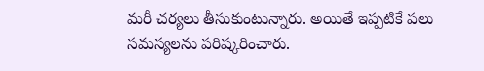మరీ చర్యలు తీసుకుంటున్నారు. అయితే ఇప్పటికే పలు సమస్యలను పరిష్కరించారు.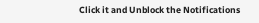Click it and Unblock the Notifications